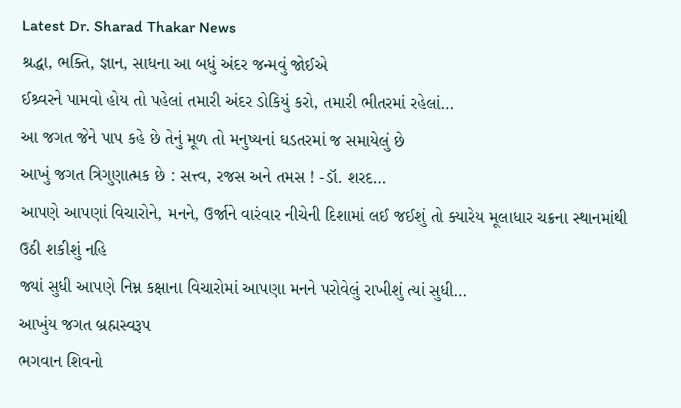Latest Dr. Sharad Thakar News
શ્રદ્ધા, ભક્તિ, જ્ઞાન, સાધના આ બધું અંદર જન્મવું જોઈએ
ઈશ્ર્વરને પામવો હોય તો પહેલાં તમારી અંદર ડોકિયું કરો, તમારી ભીતરમાં રહેલાં…
આ જગત જેને પાપ કહે છે તેનું મૂળ તો મનુષ્યનાં ઘડતરમાં જ સમાયેલું છે
આખું જગત ત્રિગુણાત્મક છે : સત્ત્વ, રજસ અને તમસ ! -ડૉ. શરદ…
આપણે આપણાં વિચારોને, મનને, ઉર્જાને વારંવાર નીચેની દિશામાં લઈ જઈશું તો ક્યારેય મૂલાધાર ચક્રના સ્થાનમાંથી ઉઠી શકીશું નહિ
જ્યાં સુધી આપણે નિમ્ન કક્ષાના વિચારોમાં આપણા મનને પરોવેલું રાખીશું ત્યાં સુધી…
આખુંય જગત બ્રહ્મસ્વરૂપ
ભગવાન શિવનો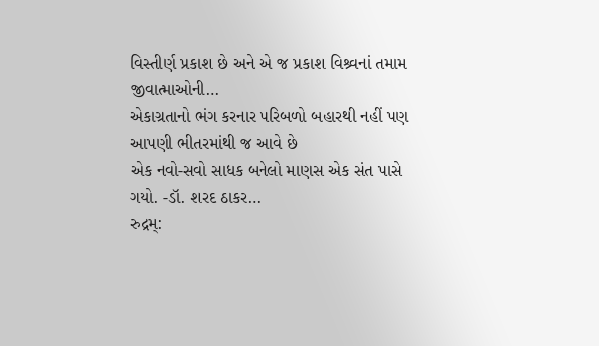વિસ્તીર્ણ પ્રકાશ છે અને એ જ પ્રકાશ વિશ્ર્વનાં તમામ જીવાત્માઓની…
એકાગ્રતાનો ભંગ કરનાર પરિબળો બહારથી નહીં પણ આપણી ભીતરમાંથી જ આવે છે
એક નવો-સવો સાધક બનેલો માણસ એક સંત પાસે ગયો. -ડૉ. શરદ ઠાકર…
રુદ્રમ્: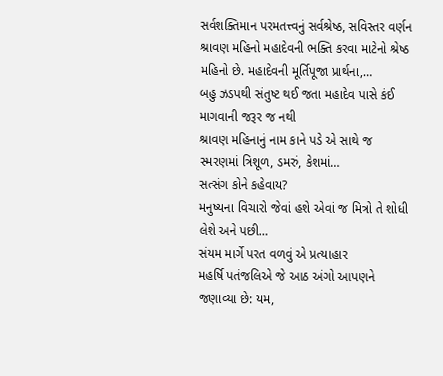સર્વશક્તિમાન પરમતત્ત્વનું સર્વશ્રેષ્ઠ, સવિસ્તર વર્ણન
શ્રાવણ મહિનો મહાદેવની ભક્તિ કરવા માટેનો શ્રેષ્ઠ મહિનો છે. મહાદેવની મૂર્તિપૂજા પ્રાર્થના,…
બહુ ઝડપથી સંતુષ્ટ થઈ જતા મહાદેવ પાસે કંઈ માગવાની જરૂર જ નથી
શ્રાવણ મહિનાનું નામ કાને પડે એ સાથે જ સ્મરણમાં ત્રિશૂળ, ડમરું, કેશમાં…
સત્સંગ કોને કહેવાય?
મનુષ્યના વિચારો જેવાં હશે એવાં જ મિત્રો તે શોધી લેશે અને પછી…
સંયમ માર્ગે પરત વળવું એ પ્રત્યાહાર
મહર્ષિ પતંજલિએ જે આઠ અંગો આપણને જણાવ્યા છે: યમ,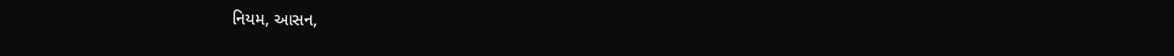નિયમ, આસન,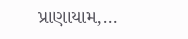પ્રાણાયામ,…